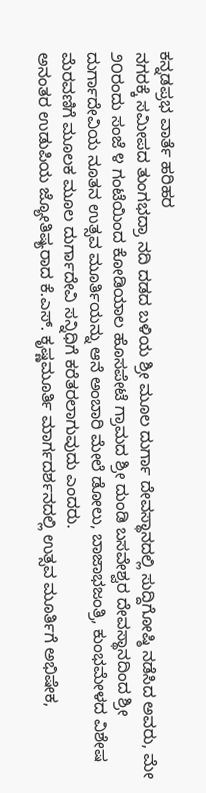ಕನ್ನಡಪ್ರಭ ವಾರ್ತೆ ಹರಿಹರ
ನಗರಕ್ಕೆ ಸಮೀಪದ ತುಂಗಭದ್ರಾ ನದಿ ದಡದ ಬಳಿಯ ಶ್ರೀ ಮೂಲ ದುರ್ಗಾ ದೇವಸ್ಥಾನದಲ್ಲಿ ಸುದ್ದಿಗೋಷ್ಠಿ ನಡೆಸಿದ ಅವರು, ಮೇ ೨೦ರಂದು ಸಂಜೆ ೪ ಗಂಟೆಯಿಂದ ಕೋಡಿಯಾಲ ಹೊಸಪೇಟೆ ಗ್ರಾಮದ ಶ್ರೀ ದುಂಡಿ ಬಸವೇಶ್ವರ ದೇವಸ್ಥಾನದಿಂದ ಶ್ರೀ ದುರ್ಗಾದೇವಿಯ ನೂತನ ಉತ್ಸವ ಮೂರ್ತಿಯನ್ನು ಆನೆ ಅಂಬಾರಿ ಮೇಲೆ ಡೋಲು, ಬಾಜಾಭಜಂತ್ರಿ, ಕುಂಭಮೇಳದ ವಿಶೇಷ ಮೆರವಣಿಗೆ ಮೂಲಕ ಮೂಲ ದುರ್ಗಾದೇವಿ ಸನ್ನಿಧಿಗೆ ಕರೆತರಲಾಗುವುದು ಎಂದರು.
ಅನಂತರ ಉಡುಪಿಯ ಜ್ಯೋತಿಷ್ಯರಾದ ಕೆ.ಎಸ್. ಕೃಷ್ಣಮೂರ್ತಿ ಮಾರ್ಗದರ್ಶನದಲ್ಲಿ ಉತ್ಸವ ಮೂರ್ತಿಗೆ ಅಭಿಷೇಕ,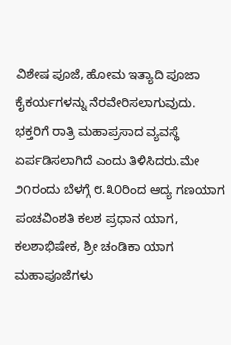ವಿಶೇಷ ಪೂಜೆ, ಹೋಮ ಇತ್ಯಾದಿ ಪೂಜಾ ಕೈಕರ್ಯಗಳನ್ನು ನೆರವೇರಿಸಲಾಗುವುದು. ಭಕ್ತರಿಗೆ ರಾತ್ರಿ ಮಹಾಪ್ರಸಾದ ವ್ಯವಸ್ಥೆ ಏರ್ಪಡಿಸಲಾಗಿದೆ ಎಂದು ತಿಳಿಸಿದರು.ಮೇ ೨೧ರಂದು ಬೆಳಗ್ಗೆ ೮.೩೦ರಿಂದ ಆದ್ಯ ಗಣಯಾಗ ಪಂಚವಿಂಶತಿ ಕಲಶ ಪ್ರಧಾನ ಯಾಗ, ಕಲಶಾಭಿಷೇಕ, ಶ್ರೀ ಚಂಡಿಕಾ ಯಾಗ ಮಹಾಪೂಜೆಗಳು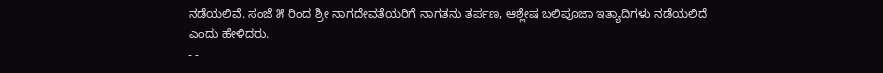ನಡೆಯಲಿವೆ. ಸಂಜೆ ೫ ರಿಂದ ಶ್ರೀ ನಾಗದೇವತೆಯರಿಗೆ ನಾಗತನು ತರ್ಪಣ, ಆಶ್ಲೇಷ ಬಲಿಪೂಜಾ ಇತ್ಯಾದಿಗಳು ನಡೆಯಲಿದೆ ಎಂದು ಹೇಳಿದರು.
- -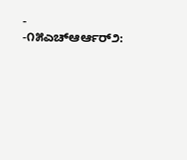- -೧೫ಎಚ್ಆರ್ಆರ್೨: